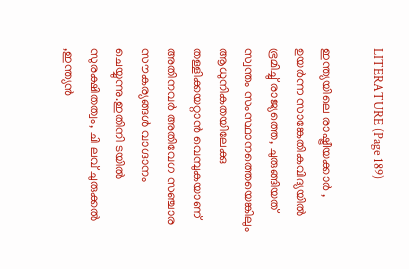LITERATURE (Page 189)

ഇന്ത്യയിലെ രാഷ്ട്രീയക്കാർ , ഉയർന്ന സാങ്കേതികവിദ്യയിൽ ഭ്രമിച്ചു് രാജ്യത്തെ, ചുരുങ്ങിയത് സ്വന്തം സംസ്ഥാനത്തെയെങ്കിലും ആധുനികതയിലേക്കു തള്ളിക്കയറ്റാൻ വെമ്പുകയാണ് അതിനവർ അതിവേഗ സഞ്ചാര സൗകര്യങ്ങൾ വാഗ്ദാനം ചെയ്യുന്നു.ഇതിനി ടയിൽ സുരക്ഷിതത്വം, ചി ലവ് ചുരുക്കൽ ,ഇന്ത്യൻ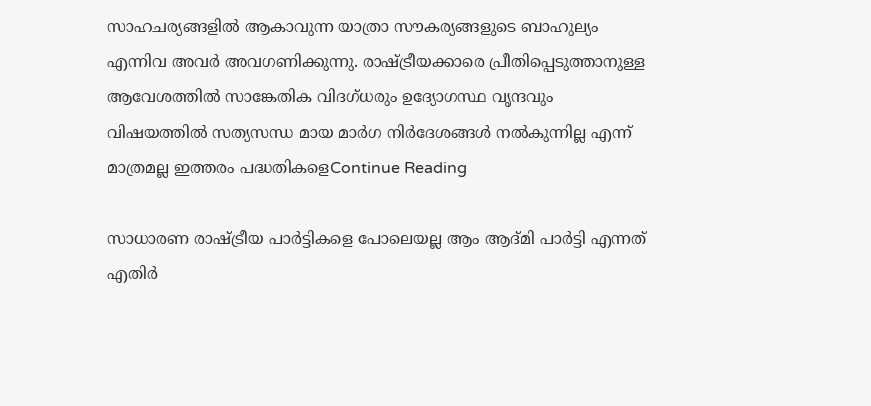സാഹചര്യങ്ങളിൽ ആകാവുന്ന യാത്രാ സൗകര്യങ്ങളുടെ ബാഹുല്യം എന്നിവ അവർ അവഗണിക്കുന്നു. രാഷ്ട്രീയക്കാരെ പ്രീതിപ്പെടുത്താനുള്ള ആവേശത്തിൽ സാങ്കേതിക വിദഗ്ധരും ഉദ്യോഗസ്ഥ വൃന്ദവും വിഷയത്തിൽ സത്യസന്ധ മായ മാർഗ നിർദേശങ്ങൾ നൽകുന്നില്ല എന്ന് മാത്രമല്ല ഇത്തരം പദ്ധതികളെContinue Reading

സാധാരണ രാഷ്ട്രീയ പാർട്ടികളെ പോലെയല്ല ആം ആദ്മി പാർട്ടി എന്നത് എതിർ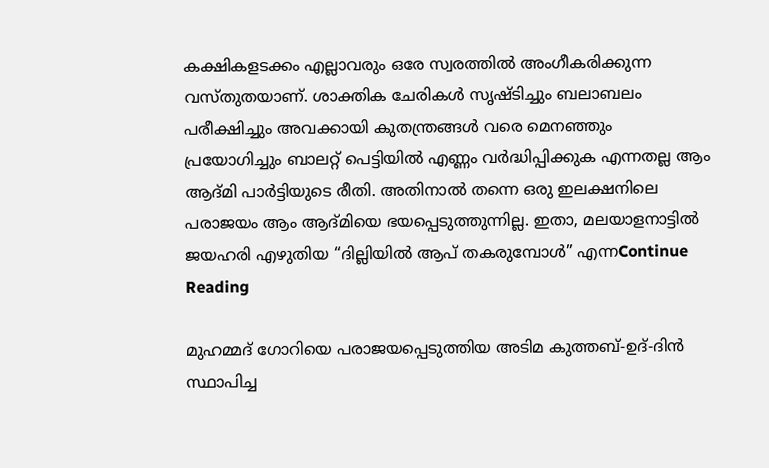കക്ഷികളടക്കം എല്ലാവരും ഒരേ സ്വരത്തിൽ അംഗീകരിക്കുന്ന വസ്തുതയാണ്. ശാക്തിക ചേരികൾ സൃഷ്ടിച്ചും ബലാബലം പരീക്ഷിച്ചും അവക്കായി കുതന്ത്രങ്ങൾ വരെ മെനഞ്ഞും പ്രയോഗിച്ചും ബാലറ്റ് പെട്ടിയിൽ എണ്ണം വർദ്ധിപ്പിക്കുക എന്നതല്ല ആം ആദ്മി പാർട്ടിയുടെ രീതി. അതിനാൽ തന്നെ ഒരു ഇലക്ഷനിലെ പരാജയം ആം ആദ്മിയെ ഭയപ്പെടുത്തുന്നില്ല. ഇതാ, മലയാളനാട്ടിൽ ജയഹരി എഴുതിയ “ദില്ലിയിൽ ആപ് തകരുമ്പോൾ” എന്നContinue Reading

മുഹമ്മദ്‌ ഗോറിയെ പരാജയപ്പെടുത്തിയ അടിമ കുത്തബ്-ഉദ്-ദിന്‍ സ്ഥാപിച്ച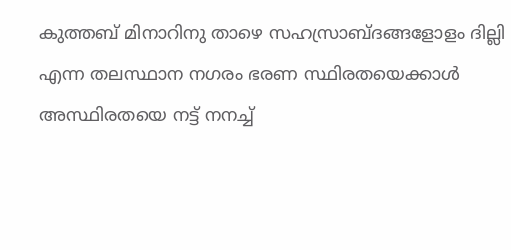കുത്തബ് മിനാറിനു താഴെ സഹസ്രാബ്ദങ്ങളോളം ദില്ലി എന്ന തലസ്ഥാന നഗരം ഭരണ സ്ഥിരതയെക്കാള്‍ അസ്ഥിരതയെ നട്ട് നനച്ച്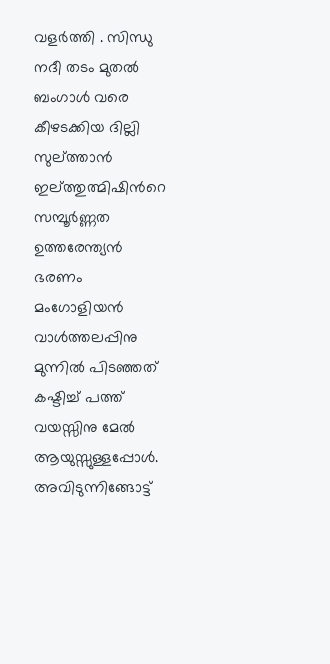വളര്‍ത്തി . സിന്ധു നദീ തടം മുതല്‍ ബംഗാള്‍ വരെ കീഴടക്കിയ ദില്ലി സുല്ത്താന്‍ ഇല്ത്തുത്മിഷിന്‍റെ സമ്പൂര്‍ണ്ണത ഉത്തരേന്ത്യന്‍ ഭരണം മംഗോളിയന്‍ വാള്‍ത്തലപ്പിനു മുന്നില്‍ പിടഞ്ഞത് കഷ്ടിച്ച് പത്ത് വയസ്സിനു മേല്‍ ആയുസ്സുള്ളപ്പോള്‍. അവിടുന്നിങ്ങോട്ട്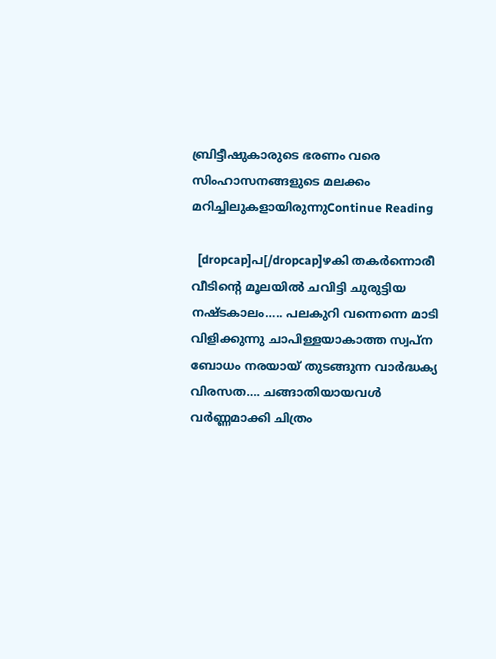ബ്രിട്ടീഷുകാരുടെ ഭരണം വരെ സിംഹാസനങ്ങളുടെ മലക്കം മറിച്ചിലുകളായിരുന്നുContinue Reading

  [dropcap]പ[/dropcap]ഴകി തകർന്നൊരീ വീടിന്റെ മൂലയിൽ ചവിട്ടി ചുരുട്ടിയ നഷ്ടകാലം….. പലകുറി വന്നെന്നെ മാടി വിളിക്കുന്നു ചാപിള്ളയാകാത്ത സ്വപ്ന ബോധം നരയായ് തുടങ്ങുന്ന വാർദ്ധക്യ വിരസത…. ചങ്ങാതിയായവൾ വർണ്ണമാക്കി ചിത്രം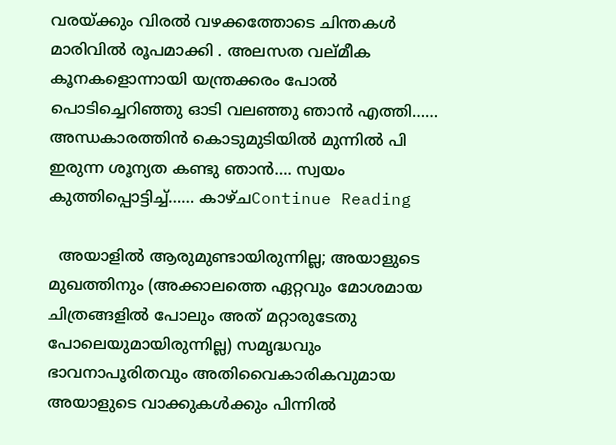വരയ്ക്കും വിരൽ വഴക്കത്തോടെ ചിന്തകൾ മാരിവിൽ രൂപമാക്കി . അലസത വല്മീക കൂനകളൊന്നായി യന്ത്രക്കരം പോൽ പൊടിച്ചെറിഞ്ഞു ഓടി വലഞ്ഞു ഞാൻ എത്തി…… അന്ധകാരത്തിൻ കൊടുമുടിയിൽ മുന്നിൽ പി ഇരുന്ന ശൂന്യത കണ്ടു ഞാൻ…. സ്വയം കുത്തിപ്പൊട്ടിച്ച്…… കാഴ്ചContinue Reading

  അയാളിൽ ആരുമുണ്ടായിരുന്നില്ല; അയാളുടെ മുഖത്തിനും (അക്കാലത്തെ ഏറ്റവും മോശമായ ചിത്രങ്ങളിൽ പോലും അത് മറ്റാരുടേതു പോലെയുമായിരുന്നില്ല) സമൃദ്ധവും ഭാവനാപൂരിതവും അതിവൈകാരികവുമായ അയാളുടെ വാക്കുകൾക്കും പിന്നിൽ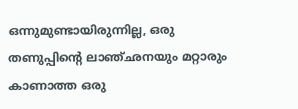ഒന്നുമുണ്ടായിരുന്നില്ല, ഒരു തണുപ്പിന്റെ ലാഞ്ഛനയും മറ്റാരും കാണാത്ത ഒരു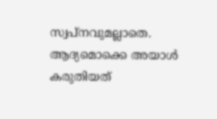സ്വപ്നവുമല്ലാതെ. ആദ്യമൊക്കെ അയാൾ കരുതിയത്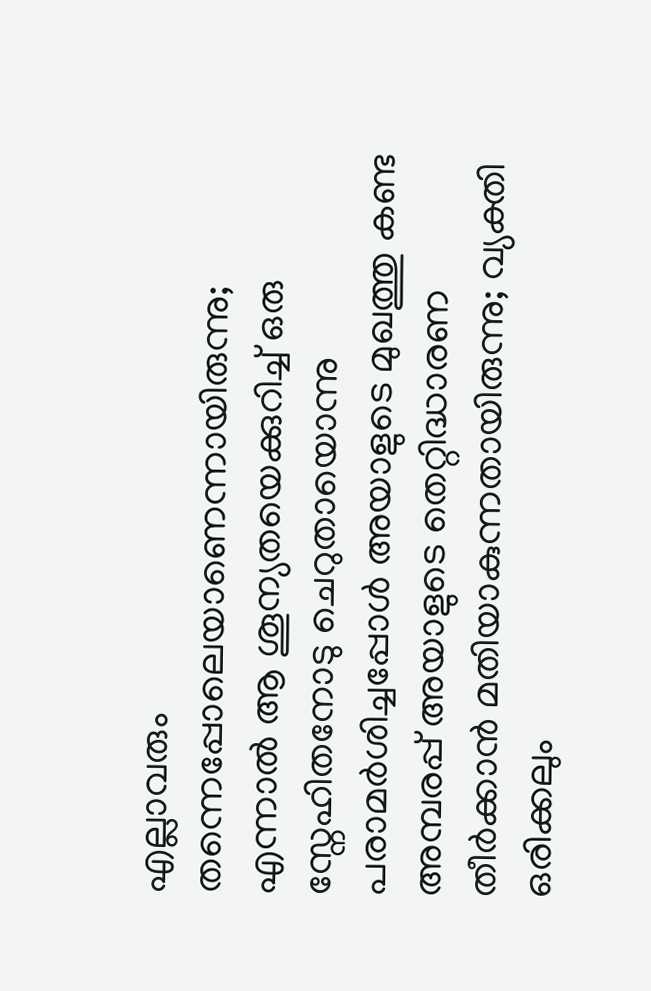എല്ലാവരും തന്നെപ്പോലെയാണെന്നായിരുന്നു; എന്നാൽ ആ ശൂന്യതയെക്കുറിച്ച് ഒരു സ്നേഹിതനോടു ചെറുതായൊന്നു പരാമർശിച്ചപ്പോൾ അയാളുടെ മുഖത്തു കണ്ട അമ്പരപ്പ് അയാളുടെ തെറ്റിദ്ധാരണ തീർക്കാൻ മതിയാകുന്നതായിരുന്നു; വ്യക്തി ഒരിക്കലും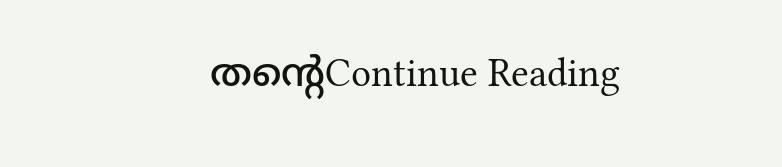തന്റെContinue Reading